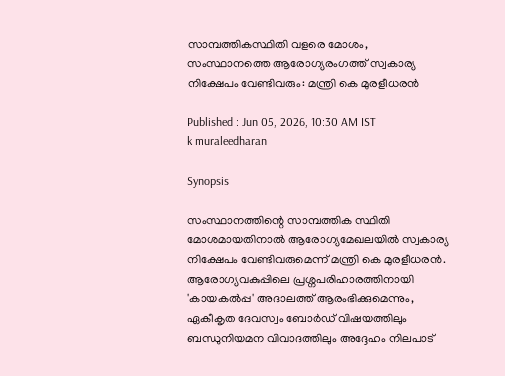സാമ്പത്തികസ്ഥിതി വളരെ മോശം, സംസ്ഥാനത്തെ ആരോഗ്യരംഗത്ത് സ്വകാര്യ നിക്ഷേപം വേണ്ടിവരും: മന്ത്രി കെ മുരളീധരൻ

Published : Jun 05, 2026, 10:30 AM IST
k muraleedharan

Synopsis

സംസ്ഥാനത്തിന്റെ സാമ്പത്തിക സ്ഥിതി മോശമായതിനാൽ ആരോഗ്യമേഖലയിൽ സ്വകാര്യ നിക്ഷേപം വേണ്ടിവരുമെന്ന് മന്ത്രി കെ മുരളീധരൻ. ആരോഗ്യവകുപ്പിലെ പ്രശ്നപരിഹാരത്തിനായി 'കായകൽപ്പ' അദാലത്ത് ആരംഭിക്കുമെന്നും, ഏകീകൃത ദേവസ്വം ബോർഡ് വിഷയത്തിലും ബന്ധുനിയമന വിവാദത്തിലും അദ്ദേഹം നിലപാട്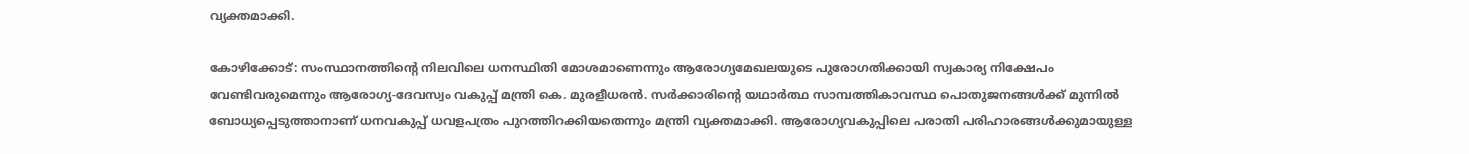വ്യക്തമാക്കി.

കോഴിക്കോട്: സംസ്ഥാനത്തിന്റെ നിലവിലെ ധനസ്ഥിതി മോശമാണെന്നും ആരോഗ്യമേഖലയുടെ പുരോഗതിക്കായി സ്വകാര്യ നിക്ഷേപം വേണ്ടിവരുമെന്നും ആരോഗ്യ-ദേവസ്വം വകുപ്പ് മന്ത്രി കെ. മുരളീധരൻ. സർക്കാരിന്റെ യഥാർത്ഥ സാമ്പത്തികാവസ്ഥ പൊതുജനങ്ങൾക്ക് മുന്നിൽ ബോധ്യപ്പെടുത്താനാണ് ധനവകുപ്പ് ധവളപത്രം പുറത്തിറക്കിയതെന്നും മന്ത്രി വ്യക്തമാക്കി. ആരോഗ്യവകുപ്പിലെ പരാതി പരിഹാരങ്ങൾക്കുമായുള്ള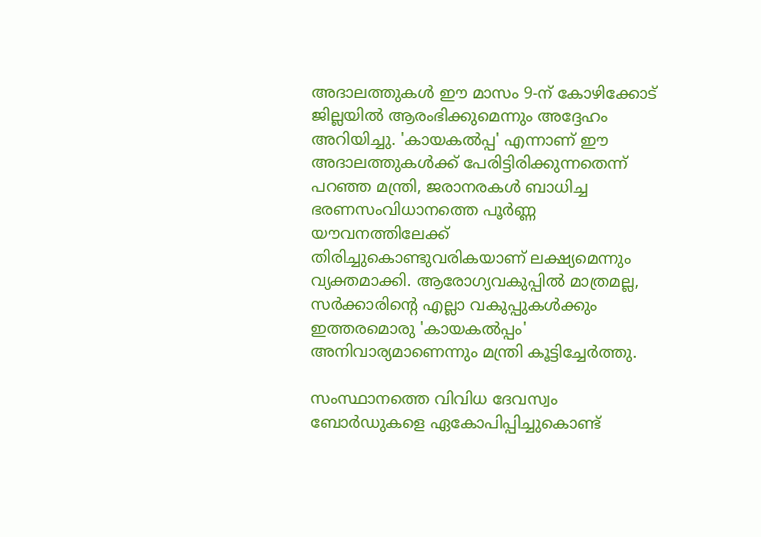അദാലത്തുകൾ ഈ മാസം 9-ന് കോഴിക്കോട് ജില്ലയിൽ ആരംഭിക്കുമെന്നും അദ്ദേഹം അറിയിച്ചു. 'കായകൽപ്പ' എന്നാണ് ഈ അദാലത്തുകൾക്ക് പേരിട്ടിരിക്കുന്നതെന്ന് പറഞ്ഞ മന്ത്രി, ജരാനരകൾ ബാധിച്ച ഭരണസംവിധാനത്തെ പൂർണ്ണ യൗവനത്തിലേക്ക് തിരിച്ചുകൊണ്ടുവരികയാണ് ലക്ഷ്യമെന്നും വ്യക്തമാക്കി. ആരോഗ്യവകുപ്പിൽ മാത്രമല്ല, സർക്കാരിന്റെ എല്ലാ വകുപ്പുകൾക്കും ഇത്തരമൊരു 'കായകൽപ്പം' അനിവാര്യമാണെന്നും മന്ത്രി കൂട്ടിച്ചേർത്തു.

സംസ്ഥാനത്തെ വിവിധ ദേവസ്വം ബോർഡുകളെ ഏകോപിപ്പിച്ചുകൊണ്ട്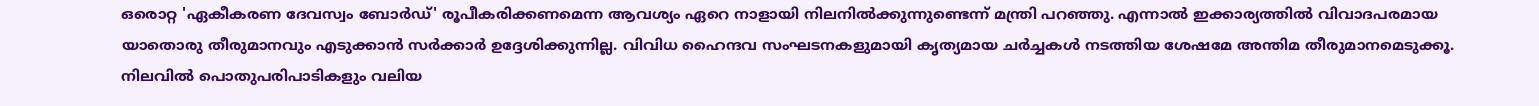ഒരൊറ്റ 'ഏകീകരണ ദേവസ്വം ബോർഡ്' രൂപീകരിക്കണമെന്ന ആവശ്യം ഏറെ നാളായി നിലനിൽക്കുന്നുണ്ടെന്ന് മന്ത്രി പറഞ്ഞു. എന്നാൽ ഇക്കാര്യത്തിൽ വിവാദപരമായ യാതൊരു തീരുമാനവും എടുക്കാൻ സർക്കാർ ഉദ്ദേശിക്കുന്നില്ല. വിവിധ ഹൈന്ദവ സംഘടനകളുമായി കൃത്യമായ ചർച്ചകൾ നടത്തിയ ശേഷമേ അന്തിമ തീരുമാനമെടുക്കൂ. നിലവിൽ പൊതുപരിപാടികളും വലിയ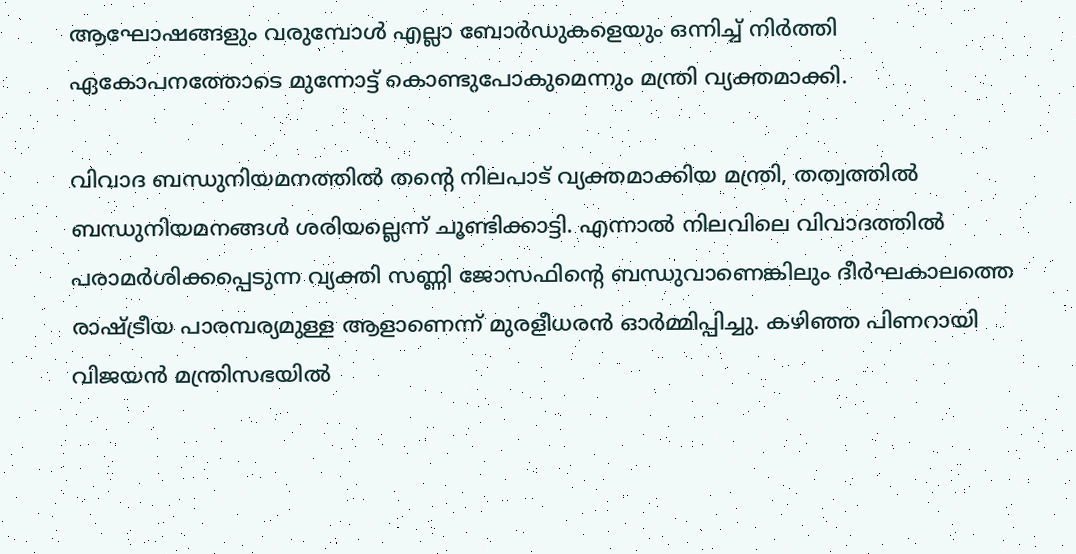ആഘോഷങ്ങളും വരുമ്പോൾ എല്ലാ ബോർഡുകളെയും ഒന്നിച്ച് നിർത്തി ഏകോപനത്തോടെ മുന്നോട്ട് കൊണ്ടുപോകുമെന്നും മന്ത്രി വ്യക്തമാക്കി.

വിവാദ ബന്ധുനിയമനത്തിൽ തന്റെ നിലപാട് വ്യക്തമാക്കിയ മന്ത്രി, തത്വത്തിൽ ബന്ധുനിയമനങ്ങൾ ശരിയല്ലെന്ന് ചൂണ്ടിക്കാട്ടി. എന്നാൽ നിലവിലെ വിവാദത്തിൽ പരാമർശിക്കപ്പെടുന്ന വ്യക്തി സണ്ണി ജോസഫിന്റെ ബന്ധുവാണെങ്കിലും ദീർഘകാലത്തെ രാഷ്ട്രീയ പാരമ്പര്യമുള്ള ആളാണെന്ന് മുരളീധരൻ ഓർമ്മിപ്പിച്ചു. കഴിഞ്ഞ പിണറായി വിജയൻ മന്ത്രിസഭയിൽ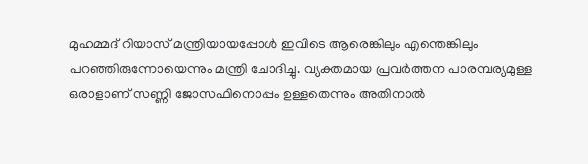മുഹമ്മദ് റിയാസ് മന്ത്രിയായപ്പോൾ ഇവിടെ ആരെങ്കിലും എന്തെങ്കിലും പറഞ്ഞിരുന്നോയെന്നും മന്ത്രി ചോദിച്ചു. വ്യക്തമായ പ്രവർത്തന പാരമ്പര്യമുള്ള ഒരാളാണ് സണ്ണി ജോസഫിനൊപ്പം ഉള്ളതെന്നും അതിനാൽ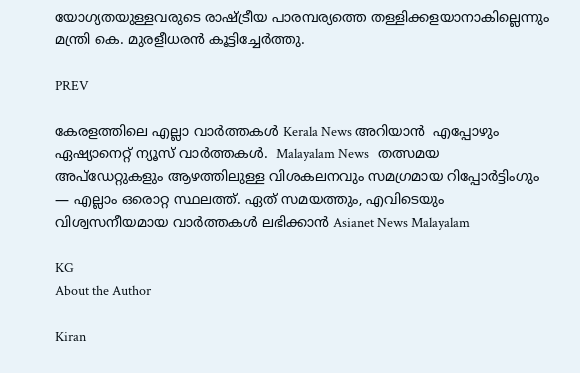യോഗ്യതയുള്ളവരുടെ രാഷ്ട്രീയ പാരമ്പര്യത്തെ തള്ളിക്കളയാനാകില്ലെന്നും മന്ത്രി കെ. മുരളീധരൻ കൂട്ടിച്ചേർത്തു.

PREV

കേരളത്തിലെ എല്ലാ വാർത്തകൾ Kerala News അറിയാൻ  എപ്പോഴും ഏഷ്യാനെറ്റ് ന്യൂസ് വാർത്തകൾ.  Malayalam News   തത്സമയ അപ്‌ഡേറ്റുകളും ആഴത്തിലുള്ള വിശകലനവും സമഗ്രമായ റിപ്പോർട്ടിംഗും — എല്ലാം ഒരൊറ്റ സ്ഥലത്ത്. ഏത് സമയത്തും, എവിടെയും വിശ്വസനീയമായ വാർത്തകൾ ലഭിക്കാൻ Asianet News Malayalam

KG
About the Author

Kiran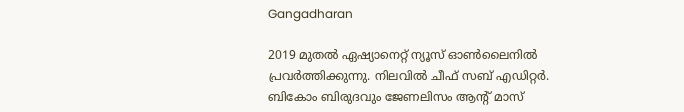Gangadharan

2019 മുതല്‍ ഏഷ്യാനെറ്റ് ന്യൂസ് ഓണ്‍ലൈനില്‍ പ്രവര്‍ത്തിക്കുന്നു. നിലവില്‍ ചീഫ് സബ് എഡിറ്റർ. ബികോം ബിരുദവും ജേണലിസം ആൻ്റ് മാസ്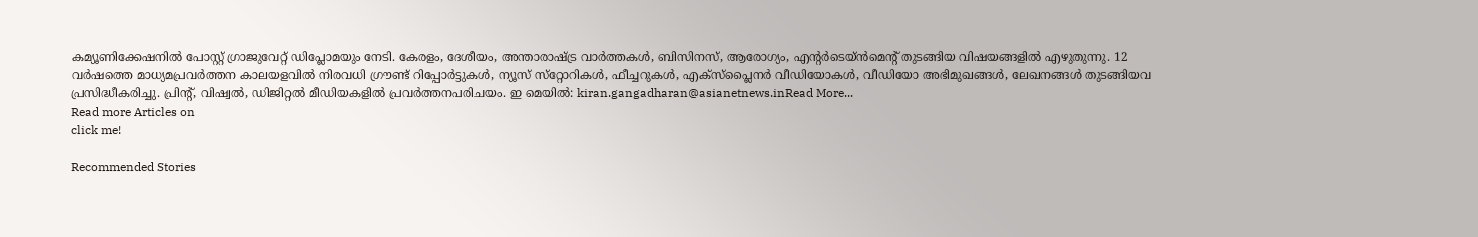കമ്യൂണിക്കേഷനിൽ പോസ്റ്റ് ഗ്രാജുവേറ്റ് ഡിപ്ലോമയും നേടി. കേരളം, ദേശീയം, അന്താരാഷ്ട്ര വാര്‍ത്തകള്‍, ബിസിനസ്, ആരോഗ്യം, എന്റർടെയ്ൻമെൻ്റ് തുടങ്ങിയ വിഷയങ്ങളില്‍ എഴുതുന്നു. 12 വര്‍ഷത്തെ മാധ്യമപ്രവര്‍ത്തന കാലയളവില്‍ നിരവധി ഗ്രൗണ്ട് റിപ്പോര്‍ട്ടുകള്‍, ന്യൂസ് സ്‌റ്റോറികള്‍, ഫീച്ചറുകള്‍, എക്‌സ്‌പ്ലൈന‍ർ വീഡിയോകൾ, വീഡിയോ അഭിമുഖങ്ങള്‍, ലേഖനങ്ങള്‍ തുടങ്ങിയവ പ്രസിദ്ധീകരിച്ചു. പ്രിന്റ്, വിഷ്വല്‍, ഡിജിറ്റല്‍ മീഡിയകളില്‍ പ്രവര്‍ത്തനപരിചയം. ഇ മെയില്‍: kiran.gangadharan@asianetnews.inRead More...
Read more Articles on
click me!

Recommended Stories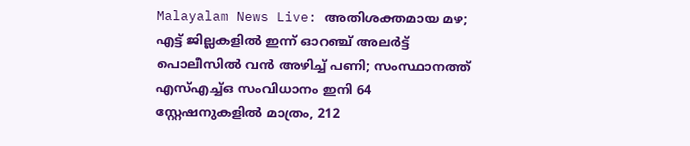Malayalam News Live: അതിശക്തമായ മഴ; എട്ട് ജില്ലകളിൽ ഇന്ന് ഓറഞ്ച് അലർട്ട്
പൊലീസിൽ വൻ അഴിച്ച് പണി; സംസ്ഥാനത്ത് എസ്എച്ച്ഒ സംവിധാനം ഇനി 64 സ്റ്റേഷനുകളിൽ മാത്രം, 212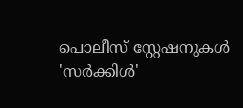പൊലീസ് സ്റ്റേഷനുകൾ 'സർക്കിൾ'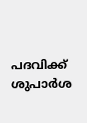പദവിക്ക് ശുപാർശ